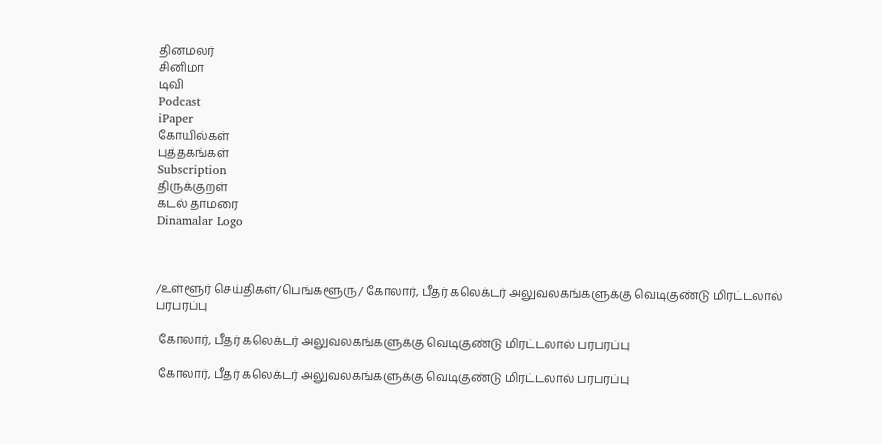தினமலர்
சினிமா
டிவி
Podcast
iPaper
கோயில்கள்
புத்தகங்கள்
Subscription
திருக்குறள்
கடல் தாமரை
Dinamalar Logo



/உள்ளூர் செய்திகள்/பெங்களூரு/ கோலார், பீதர் கலெக்டர் அலுவலகங்களுக்கு வெடிகுண்டு மிரட்டலால் பரபரப்பு

 கோலார், பீதர் கலெக்டர் அலுவலகங்களுக்கு வெடிகுண்டு மிரட்டலால் பரபரப்பு

 கோலார், பீதர் கலெக்டர் அலுவலகங்களுக்கு வெடிகுண்டு மிரட்டலால் பரபரப்பு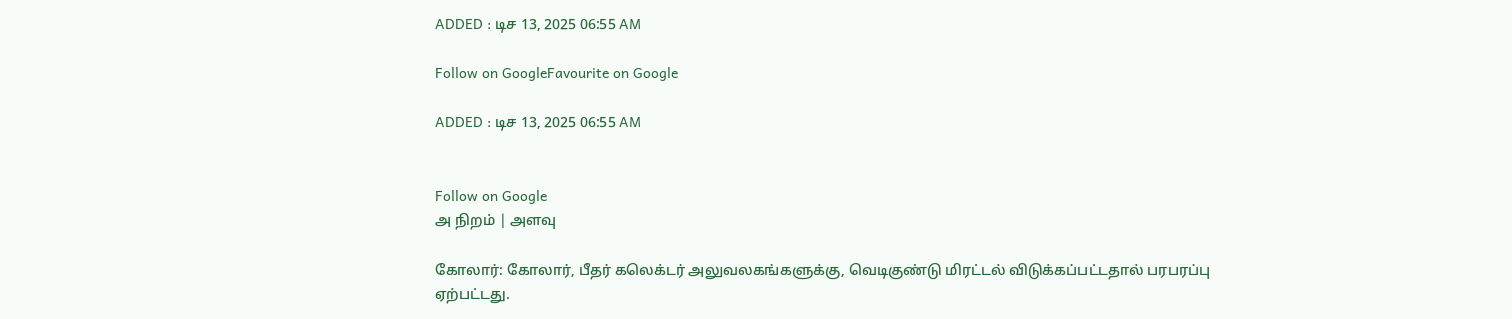ADDED : டிச 13, 2025 06:55 AM

Follow on GoogleFavourite on Google

ADDED : டிச 13, 2025 06:55 AM


Follow on Google
அ நிறம் | அளவு

கோலார்: கோலார், பீதர் கலெக்டர் அலுவலகங்களுக்கு, வெடிகுண்டு மிரட்டல் விடுக்கப்பட்டதால் பரபரப்பு ஏற்பட்டது.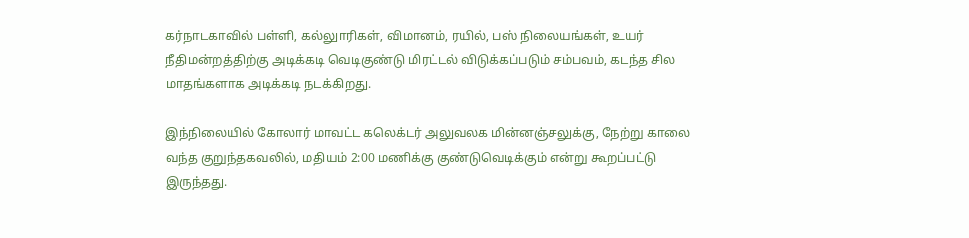கர்நாடகாவில் பள்ளி, கல்லுாரிகள், விமானம், ரயில், பஸ் நிலையங்கள், உயர் நீதிமன்றத்திற்கு அடிக்கடி வெடிகுண்டு மிரட்டல் விடுக்கப்படும் சம்பவம், கடந்த சில மாதங்களாக அடிக்கடி நடக்கிறது.

இந்நிலையில் கோலார் மாவட்ட கலெக்டர் அலுவலக மின்னஞ்சலுக்கு, நேற்று காலை வந்த குறுந்தகவலில், மதியம் 2:00 மணிக்கு குண்டுவெடிக்கும் என்று கூறப்பட்டு இருந்தது.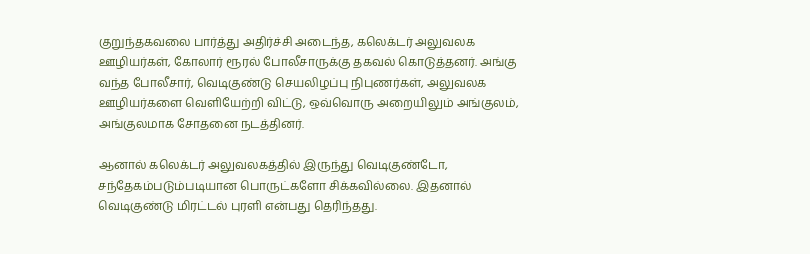குறுந்தகவலை பார்த்து அதிர்ச்சி அடைந்த, கலெக்டர் அலுவலக ஊழியர்கள், கோலார் ரூரல் போலீசாருக்கு தகவல் கொடுத்தனர். அங்கு வந்த போலீசார், வெடிகுண்டு செயலிழப்பு நிபுணர்கள், அலுவலக ஊழியர்களை வெளியேற்றி விட்டு, ஒவ்வொரு அறையிலும் அங்குலம், அங்குலமாக சோதனை நடத்தினர்.

ஆனால் கலெக்டர் அலுவலகத்தில் இருந்து வெடிகுண்டோ, சந்தேகம்படும்படியான பொருட்களோ சிக்கவில்லை. இதனால் வெடிகுண்டு மிரட்டல் புரளி என்பது தெரிந்தது.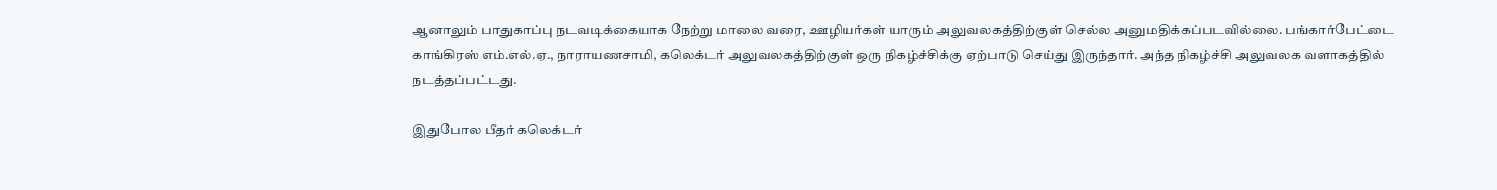ஆனாலும் பாதுகாப்பு நடவடிக்கையாக நேற்று மாலை வரை, ஊழியர்கள் யாரும் அலுவலகத்திற்குள் செல்ல அனுமதிக்கப்படவில்லை. பங்கார்பேட்டை காங்கிரஸ் எம்.எல்.ஏ., நாராயணசாமி, கலெக்டர் அலுவலகத்திற்குள் ஒரு நிகழ்ச்சிக்கு ஏற்பாடு செய்து இருந்தார். அந்த நிகழ்ச்சி அலுவலக வளாகத்தில் நடத்தப்பட்டது.

இதுபோல பீதர் கலெக்டர்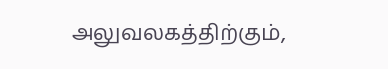அலுவலகத்திற்கும்,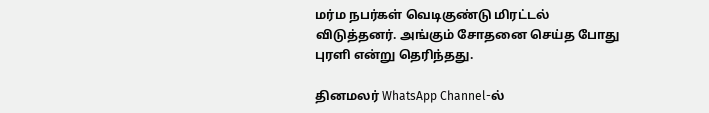மர்ம நபர்கள் வெடிகுண்டு மிரட்டல் விடுத்தனர். அங்கும் சோதனை செய்த போது புரளி என்று தெரிந்தது.

தினமலர் WhatsApp Channel-ல்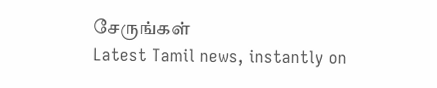சேருங்கள்
Latest Tamil news, instantly on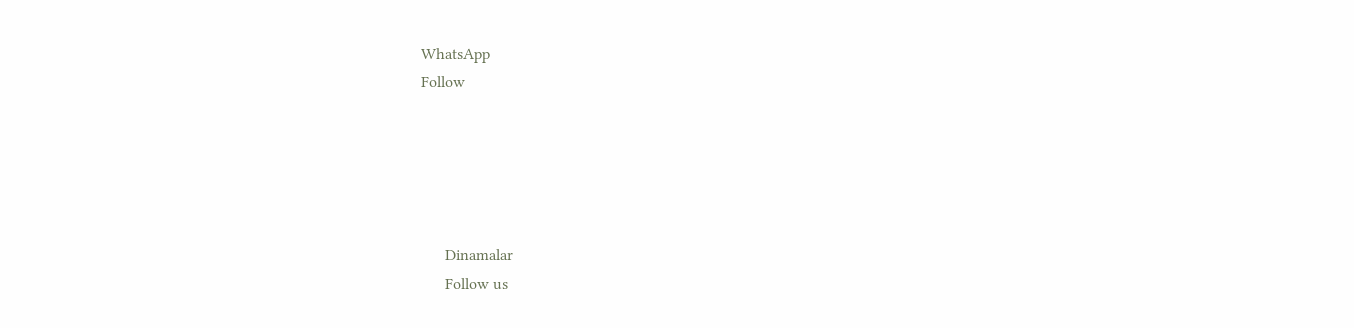WhatsApp
Follow





      Dinamalar
      Follow us